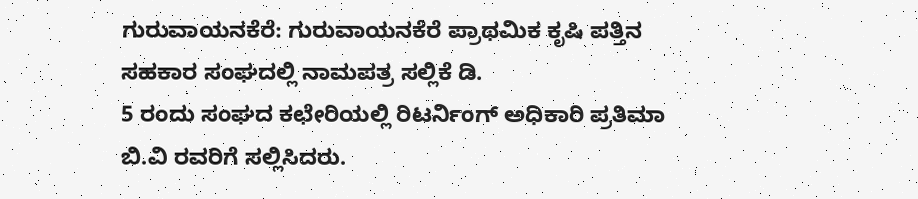ಗುರುವಾಯನಕೆರೆ: ಗುರುವಾಯನಕೆರೆ ಪ್ರಾಥಮಿಕ ಕೃಷಿ ಪತ್ತಿನ ಸಹಕಾರ ಸಂಘದಲ್ಲಿ ನಾಮಪತ್ರ ಸಲ್ಲಿಕೆ ಡಿ.
5 ರಂದು ಸಂಘದ ಕಛೇರಿಯಲ್ಲಿ ರಿಟರ್ನಿಂಗ್ ಅಧಿಕಾರಿ ಪ್ರತಿಮಾ ಬಿ.ವಿ ರವರಿಗೆ ಸಲ್ಲಿಸಿದರು.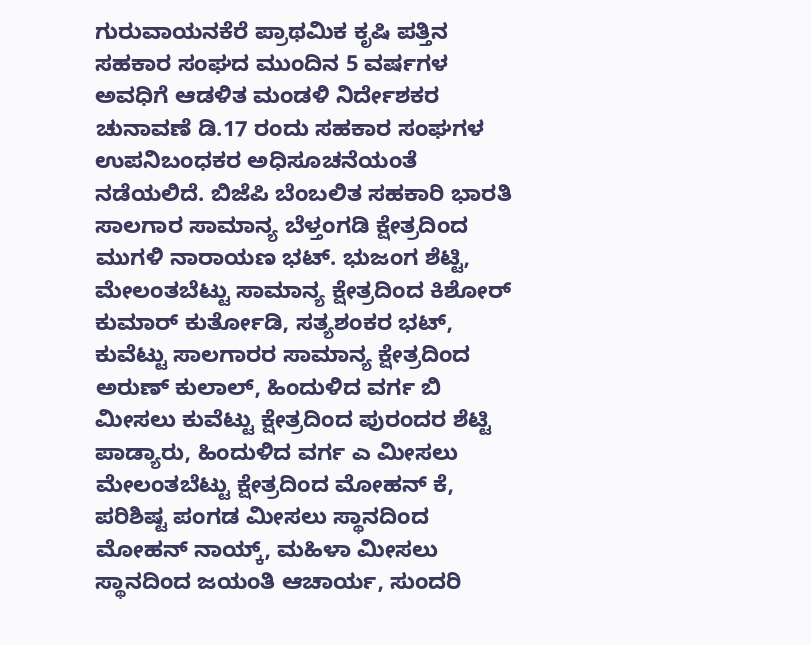ಗುರುವಾಯನಕೆರೆ ಪ್ರಾಥಮಿಕ ಕೃಷಿ ಪತ್ತಿನ ಸಹಕಾರ ಸಂಘದ ಮುಂದಿನ 5 ವರ್ಷಗಳ ಅವಧಿಗೆ ಆಡಳಿತ ಮಂಡಳಿ ನಿರ್ದೇಶಕರ ಚುನಾವಣೆ ಡಿ.17 ರಂದು ಸಹಕಾರ ಸಂಘಗಳ ಉಪನಿಬಂಧಕರ ಅಧಿಸೂಚನೆಯಂತೆ ನಡೆಯಲಿದೆ. ಬಿಜೆಪಿ ಬೆಂಬಲಿತ ಸಹಕಾರಿ ಭಾರತಿ ಸಾಲಗಾರ ಸಾಮಾನ್ಯ ಬೆಳ್ತಂಗಡಿ ಕ್ಷೇತ್ರದಿಂದ ಮುಗಳಿ ನಾರಾಯಣ ಭಟ್. ಭುಜಂಗ ಶೆಟ್ಟಿ, ಮೇಲಂತಬೆಟ್ಟು ಸಾಮಾನ್ಯ ಕ್ಷೇತ್ರದಿಂದ ಕಿಶೋರ್ ಕುಮಾರ್ ಕುರ್ತೋಡಿ, ಸತ್ಯಶಂಕರ ಭಟ್, ಕುವೆಟ್ಟು ಸಾಲಗಾರರ ಸಾಮಾನ್ಯ ಕ್ಷೇತ್ರದಿಂದ ಅರುಣ್ ಕುಲಾಲ್, ಹಿಂದುಳಿದ ವರ್ಗ ಬಿ ಮೀಸಲು ಕುವೆಟ್ಟು ಕ್ಷೇತ್ರದಿಂದ ಪುರಂದರ ಶೆಟ್ಟಿ ಪಾಡ್ಯಾರು, ಹಿಂದುಳಿದ ವರ್ಗ ಎ ಮೀಸಲು ಮೇಲಂತಬೆಟ್ಟು ಕ್ಷೇತ್ರದಿಂದ ಮೋಹನ್ ಕೆ, ಪರಿಶಿಷ್ಟ ಪಂಗಡ ಮೀಸಲು ಸ್ಥಾನದಿಂದ ಮೋಹನ್ ನಾಯ್ಕ್, ಮಹಿಳಾ ಮೀಸಲು ಸ್ಥಾನದಿಂದ ಜಯಂತಿ ಆಚಾರ್ಯ, ಸುಂದರಿ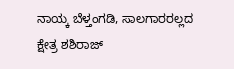ನಾಯ್ಕ ಬೆಳ್ತಂಗಡಿ, ಸಾಲಗಾರರಲ್ಲದ ಕ್ಷೇತ್ರ ಶಶಿರಾಜ್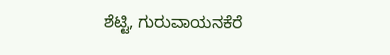ಶೆಟ್ಟಿ, ಗುರುವಾಯನಕೆರೆ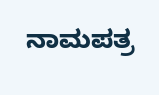ನಾಮಪತ್ರ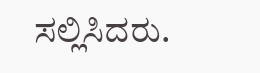ಸಲ್ಲಿಸಿದರು.